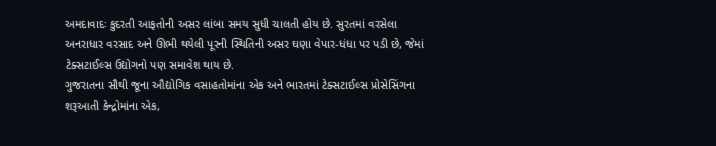અમદાવાદઃ કુદરતી આફતોની અસર લાંબા સમય સુધી ચાલતી હોય છે. સુરતમાં વરસેલા અનરાધાર વરસાદ અને ઊભી થયેલી પૂરની સ્થિતિની અસર ઘણા વેપાર-ધંધા પર પડી છે, જેમાં ટેક્સટાઈલ્સ ઉદ્યોગનો પણ સમાવેશ થાય છે.
ગુજરાતના સૌથી જૂના ઔદ્યોગિક વસાહતોમાંના એક અને ભારતમાં ટેક્સટાઈલ્સ પ્રોસેસિંગના શરૂઆતી કેન્દ્રોમાંના એક,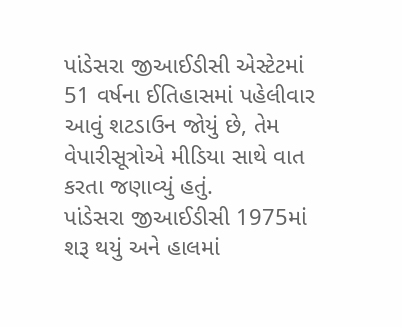પાંડેસરા જીઆઈડીસી એસ્ટેટમાં 51 વર્ષના ઈતિહાસમાં પહેલીવાર આવું શટડાઉન જોયું છે, તેમ વેપારીસૂત્રોએ મીડિયા સાથે વાત કરતા જણાવ્યું હતું.
પાંડેસરા જીઆઈડીસી 1975માં શરૂ થયું અને હાલમાં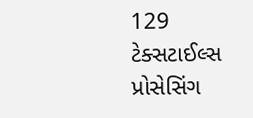129 ટેક્સટાઈલ્સ પ્રોસેસિંગ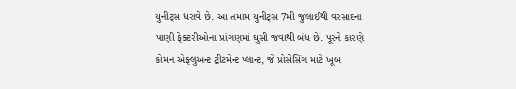યુનીટ્સ ધરાવે છે. આ તમામ યુનીટ્સ 7મી જુલાઈથી વરસાદના પાણી ફેક્ટરીઓના પ્રાંગણમાં ઘુસી જવાથી બંધ છે. પૂરને કારણે કોમન એફ્લુઅન્ટ ટ્રીટમેન્ટ પ્લાન્ટ, જે પ્રોસેસિંગ માટે ખૂબ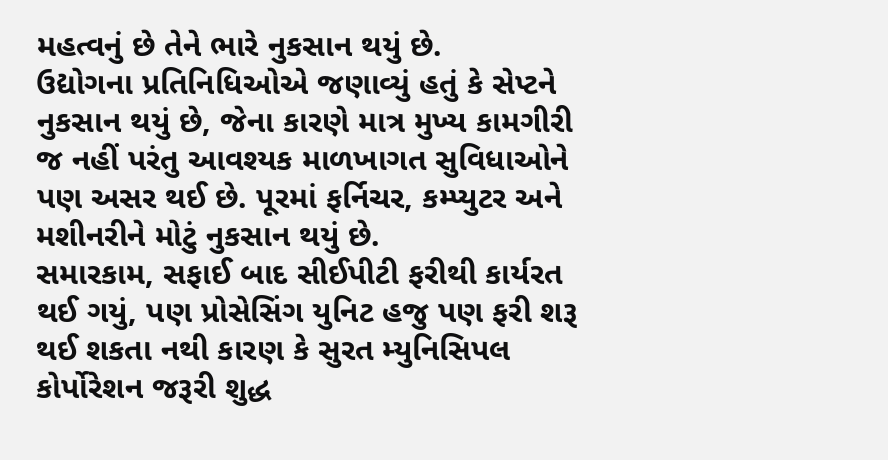મહત્વનું છે તેને ભારે નુકસાન થયું છે.
ઉદ્યોગના પ્રતિનિધિઓએ જણાવ્યું હતું કે સેપ્ટને નુકસાન થયું છે, જેના કારણે માત્ર મુખ્ય કામગીરી જ નહીં પરંતુ આવશ્યક માળખાગત સુવિધાઓને પણ અસર થઈ છે. પૂરમાં ફર્નિચર, કમ્પ્યુટર અને મશીનરીને મોટું નુકસાન થયું છે.
સમારકામ, સફાઈ બાદ સીઈપીટી ફરીથી કાર્યરત થઈ ગયું, પણ પ્રોસેસિંગ યુનિટ હજુ પણ ફરી શરૂ થઈ શકતા નથી કારણ કે સુરત મ્યુનિસિપલ કોર્પોરેશન જરૂરી શુદ્ધ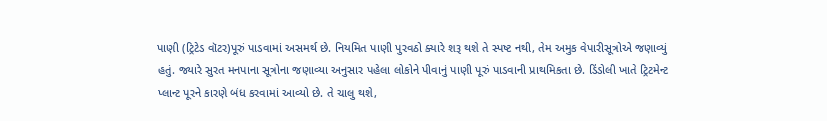પાણી (ટ્રિટેડ વૉટર)પૂરું પાડવામાં અસમર્થ છે. નિયમિત પાણી પુરવઠો ક્યારે શરૂ થશે તે સ્પષ્ટ નથી, તેમ અમુક વેપારીસૂત્રોએ જણાવ્યું હતું. જ્યારે સુરત મનપાના સૂત્રોના જણાવ્યા અનુસાર પહેલા લોકોને પીવાનું પાણી પૂરું પાડવાની પ્રાથમિકતા છે. ડિંડોલી ખાતે ટ્રિટમેન્ટ પ્લાન્ટ પૂરને કારણે બંધ કરવામાં આવ્યો છે. તે ચાલુ થશે,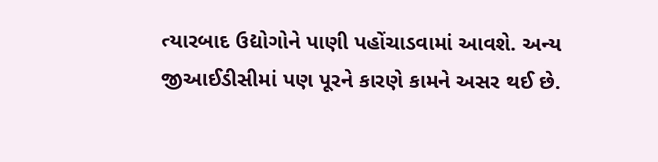ત્યારબાદ ઉદ્યોગોને પાણી પહોંચાડવામાં આવશે. અન્ય જીઆઈડીસીમાં પણ પૂરને કારણે કામને અસર થઈ છે.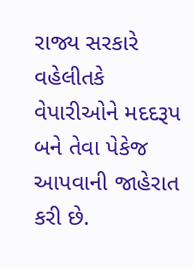રાજ્ય સરકારે વહેલીતકે વેપારીઓને મદદરૂપ બને તેવા પેકેજ આપવાની જાહેરાત કરી છે.